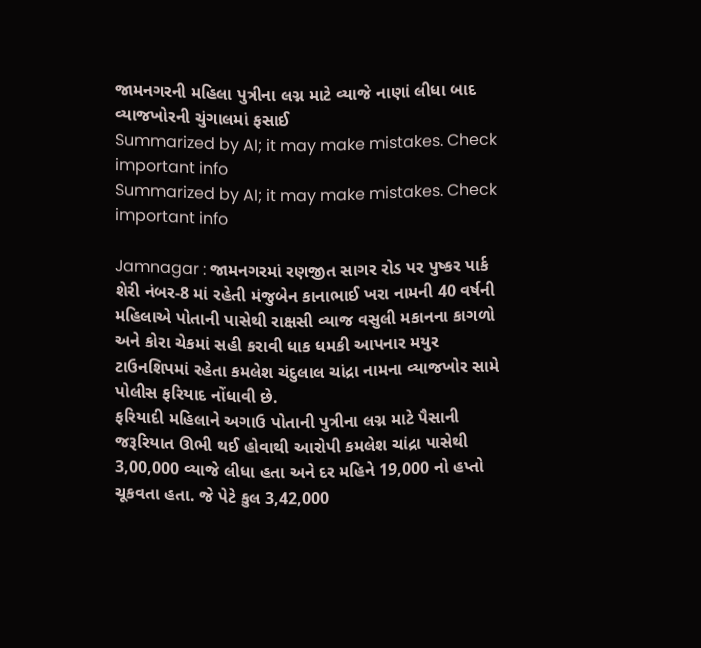જામનગરની મહિલા પુત્રીના લગ્ન માટે વ્યાજે નાણાં લીધા બાદ વ્યાજખોરની ચુંગાલમાં ફસાઈ
Summarized by AI; it may make mistakes. Check important info
Summarized by AI; it may make mistakes. Check important info

Jamnagar : જામનગરમાં રણજીત સાગર રોડ પર પુષ્કર પાર્ક શેરી નંબર-8 માં રહેતી મંજુબેન કાનાભાઈ ખરા નામની 40 વર્ષની મહિલાએ પોતાની પાસેથી રાક્ષસી વ્યાજ વસુલી મકાનના કાગળો અને કોરા ચેકમાં સહી કરાવી ધાક ધમકી આપનાર મયુર ટાઉનશિપમાં રહેતા કમલેશ ચંદુલાલ ચાંદ્રા નામના વ્યાજખોર સામે પોલીસ ફરિયાદ નોંધાવી છે.
ફરિયાદી મહિલાને અગાઉ પોતાની પુત્રીના લગ્ન માટે પૈસાની જરૂરિયાત ઊભી થઈ હોવાથી આરોપી કમલેશ ચાંદ્રા પાસેથી 3,00,000 વ્યાજે લીધા હતા અને દર મહિને 19,000 નો હપ્તો ચૂકવતા હતા. જે પેટે કુલ 3,42,000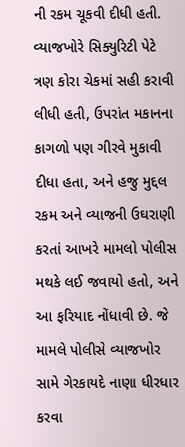ની રકમ ચૂકવી દીધી હતી.
વ્યાજખોરે સિક્યુરિટી પેટે ત્રણ કોરા ચેકમાં સહી કરાવી લીધી હતી, ઉપરાંત મકાનના કાગળો પણ ગીરવે મુકાવી દીધા હતા, અને હજુ મુદ્દલ રકમ અને વ્યાજની ઉઘરાણી કરતાં આખરે મામલો પોલીસ મથકે લઈ જવાયો હતો, અને આ ફરિયાદ નોંધાવી છે. જે મામલે પોલીસે વ્યાજખોર સામે ગેરકાયદે નાણા ધીરધાર કરવા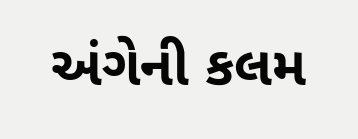અંગેની કલમ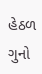હેઠળ ગુનો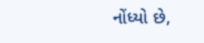નોંધ્યો છે,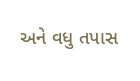અને વધુ તપાસ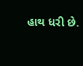હાથ ધરી છે.